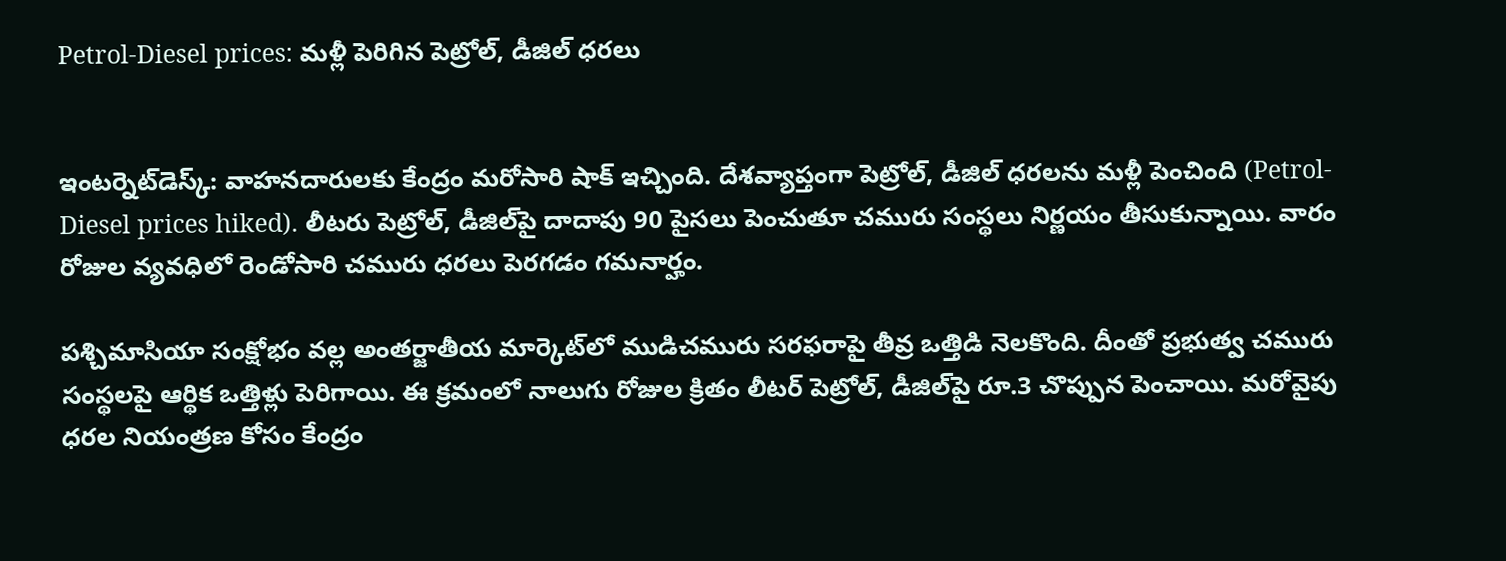Petrol-Diesel prices: మళ్లీ పెరిగిన పెట్రోల్‌, డీజిల్‌ ధరలు


ఇంటర్నెట్‌డెస్క్‌: వాహనదారులకు కేంద్రం మరోసారి షాక్‌ ఇచ్చింది. దేశవ్యాప్తంగా పెట్రోల్‌, డీజిల్‌ ధరలను మళ్లీ పెంచింది (Petrol-Diesel prices hiked). లీటరు పెట్రోల్‌, డీజిల్‌పై దాదాపు 90 పైసలు పెంచుతూ చమురు సంస్థలు నిర్ణయం తీసుకున్నాయి. వారం రోజుల వ్యవధిలో రెండోసారి చమురు ధరలు పెరగడం గమనార్హం.

పశ్చిమాసియా సంక్షోభం వల్ల అంతర్జాతీయ మార్కెట్‌లో ముడిచమురు సరఫరాపై తీవ్ర ఒత్తిడి నెలకొంది. దీంతో ప్రభుత్వ చమురు సంస్థలపై ఆర్థిక ఒత్తిళ్లు పెరిగాయి. ఈ క్రమంలో నాలుగు రోజుల క్రితం లీటర్‌ పెట్రోల్‌, డీజిల్‌పై రూ.3 చొప్పున పెంచాయి. మరోవైపు ధరల నియంత్రణ కోసం కేంద్రం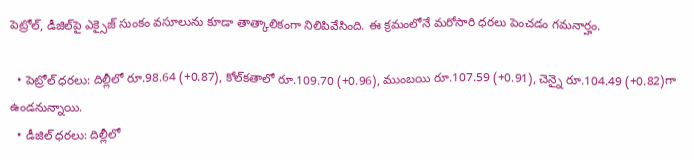పెట్రోల్‌, డీజిల్‌పై ఎక్సైజ్‌ సుంకం వసూలును కూడా తాత్కాలికంగా నిలిపివేసింది. ఈ క్రమంలోనే మరోసారి ధరలు పెంచడం గమనార్హం.

  • పెట్రోల్‌ ధరలు: దిల్లీలో రూ.98.64 (+0.87), కోల్‌కతాలో రూ.109.70 (+0.96), ముంబయి రూ.107.59 (+0.91), చెన్నై రూ.104.49 (+0.82)గా ఉండనున్నాయి.
  • డీజిల్‌ ధరలు: దిల్లీలో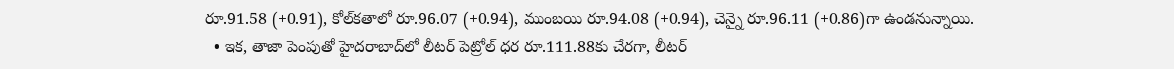రూ.91.58 (+0.91), కోల్‌కతాలో రూ.96.07 (+0.94), ముంబయి రూ.94.08 (+0.94), చెన్నై రూ.96.11 (+0.86)గా ఉండనున్నాయి.
  • ఇక, తాజా పెంపుతో హైదరాబాద్‌లో లీటర్‌ పెట్రోల్‌ ధర రూ.111.88కు చేరగా, లీటర్‌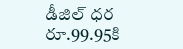డీజిల్‌ ధర రూ.99.95కి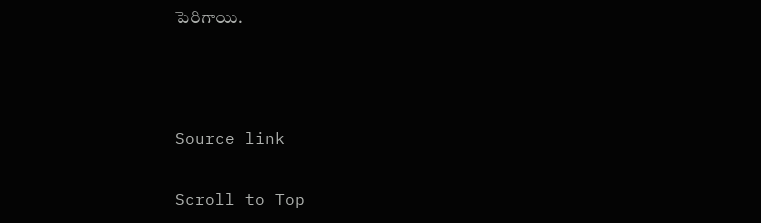పెరిగాయి.



Source link

Scroll to Top